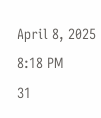April 8, 2025 8:18 PM
31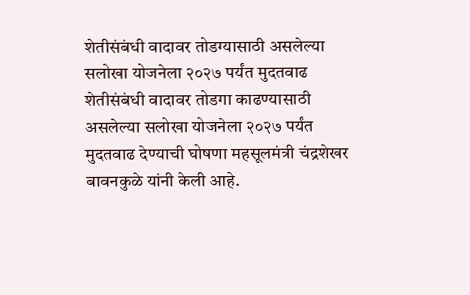शेतीसंबंधी वादावर तोडग्यासाठी असलेल्या सलोखा योजनेला २०२७ पर्यंत मुदतवाढ
शेतीसंबंधी वादावर तोडगा काढण्यासाठी असलेल्या सलोखा योजनेला २०२७ पर्यंत मुदतवाढ देण्याची घोषणा महसूलमंत्री चंद्रशेखर बावनकुळे यांनी केली आहे.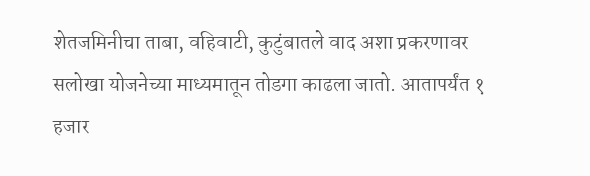शेतजमिनीचा ताबा, वहिवाटी, कुटुंबातले वाद अशा प्रकरणावर सलोखा योजनेच्या माध्यमातून तोडगा काढला जातो. आतापर्यंत १ हजार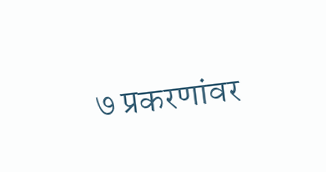७ प्रकरणांवर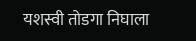यशस्वी तोडगा निघाला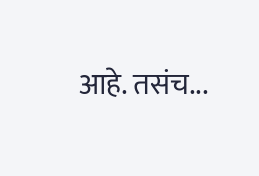आहे. तसंच...